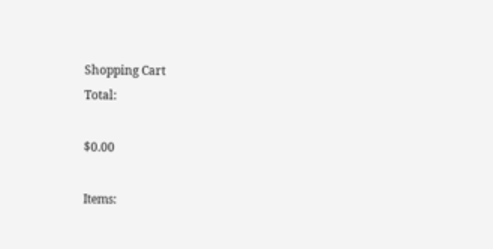Shopping Cart
Total:

$0.00

Items: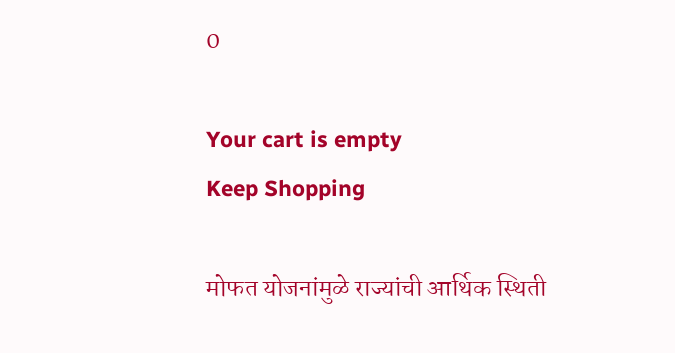0

Your cart is empty
Keep Shopping

मोफत योजनांमुळे राज्यांची आर्थिक स्थिती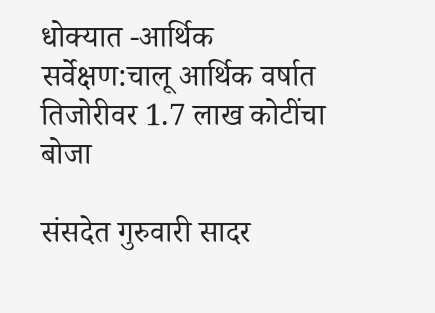धोक्यात -आर्थिक सर्वेक्षण:चालू आर्थिक वर्षात तिजोरीवर 1.7 लाख कोटींचा बोजा

संसदेत गुरुवारी सादर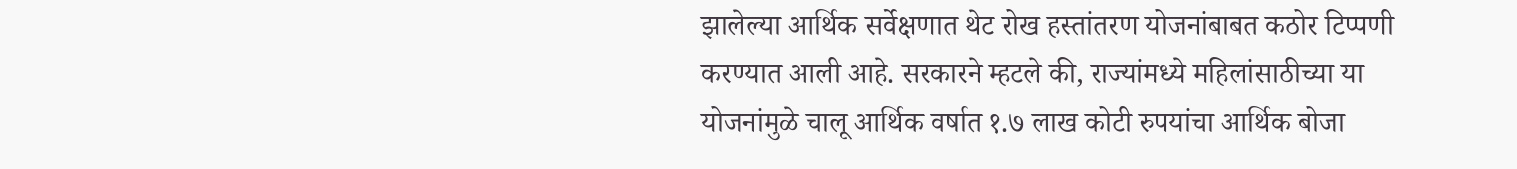झालेल्या आर्थिक सर्वेक्षणात थेट रोख हस्तांतरण योजनांबाबत कठोर टिप्पणी करण्यात आली आहे. सरकारने म्हटले की, राज्यांमध्ये महिलांसाठीच्या या योजनांमुळे चालू आर्थिक वर्षात १.७ लाख कोटी रुपयांचा आर्थिक बोजा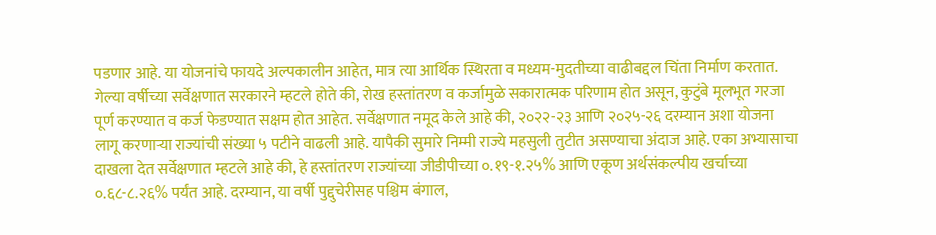पडणार आहे. या योजनांचे फायदे अल्पकालीन आहेत, मात्र त्या आर्थिक स्थिरता व मध्यम-मुदतीच्या वाढीबद्दल चिंता निर्माण करतात. गेल्या वर्षीच्या सर्वेक्षणात सरकारने म्हटले होते की, रोख हस्तांतरण व कर्जामुळे सकारात्मक परिणाम होत असून, कुटुंबे मूलभूत गरजा पूर्ण करण्यात व कर्ज फेडण्यात सक्षम होत आहेत. सर्वेक्षणात नमूद केले आहे की, २०२२-२३ आणि २०२५-२६ दरम्यान अशा योजना लागू करणाऱ्या राज्यांची संख्या ५ पटीने वाढली आहे. यापैकी सुमारे निम्मी राज्ये महसुली तुटीत असण्याचा अंदाज आहे. एका अभ्यासाचा दाखला देत सर्वेक्षणात म्हटले आहे की, हे हस्तांतरण राज्यांच्या जीडीपीच्या ०.१९-१.२५% आणि एकूण अर्थसंकल्पीय खर्चाच्या ०.६८-८.२६% पर्यंत आहे. दरम्यान, या वर्षी पुद्दुचेरीसह पश्चिम बंगाल,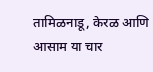तामिळनाडू, केरळ आणि आसाम या चार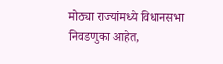मोठ्या राज्यांमध्ये विधानसभा निवडणुका आहेत,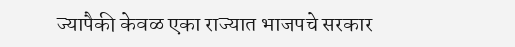ज्यापैकी केवळ एका राज्यात भाजपचे सरकार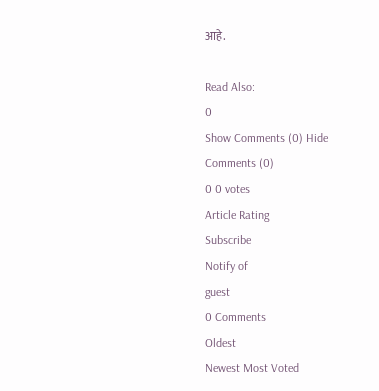आहे.

Read Also:
0
Show Comments (0) Hide Comments (0)
0 0 votes
Article Rating
Subscribe
Notify of
guest
0 Comments
Oldest
Newest Most Voted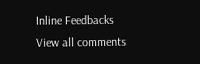Inline Feedbacks
View all comments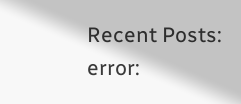Recent Posts:
error: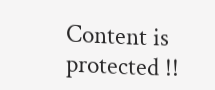Content is protected !!